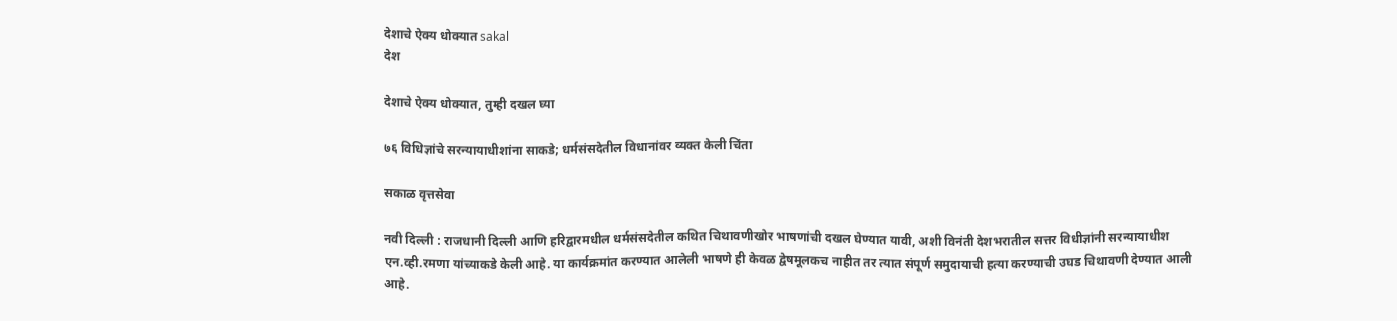देशाचे ऐक्य धोक्यात sakal
देश

देशाचे ऐक्य धोक्यात, तुम्ही दखल घ्या

७६ विधिज्ञांचे सरन्यायाधीशांना साकडे; धर्मसंसदेतील विधानांवर व्यक्त केली चिंता

सकाळ वृत्तसेवा

नवी दिल्ली : राजधानी दिल्ली आणि हरिद्वारमधील धर्मसंसदेतील कथित चिथावणीखोर भाषणांची दखल घेण्यात यावी, अशी विनंती देशभरातील सत्तर विधीज्ञांनी सरन्यायाधीश एन.व्ही.रमणा यांच्याकडे केली आहे. या कार्यक्रमांत करण्यात आलेली भाषणे ही केवळ द्वेषमूलकच नाहीत तर त्यात संपूर्ण समुदायाची हत्या करण्याची उघड चिथावणी देण्यात आली आहे.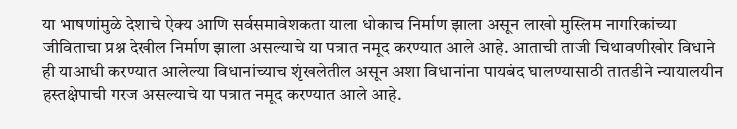या भाषणांमुळे देशाचे ऐक्य आणि सर्वसमावेशकता याला धोकाच निर्माण झाला असून लाखो मुस्लिम नागरिकांच्या जीविताचा प्रश्न देखील निर्माण झाला असल्याचे या पत्रात नमूद करण्यात आले आहे. आताची ताजी चिथावणीखोर विधाने ही याआधी करण्यात आलेल्या विधानांच्याच शृंखलेतील असून अशा विधानांना पायबंद घालण्यासाठी तातडीने न्यायालयीन हस्तक्षेपाची गरज असल्याचे या पत्रात नमूद करण्यात आले आहे.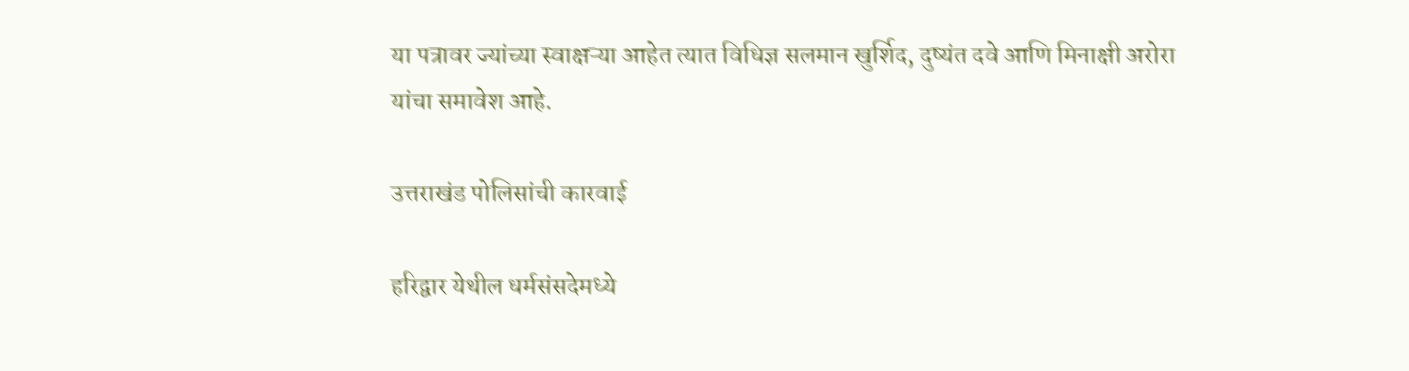या पत्रावर ज्यांच्या स्वाक्षऱ्या आहेत त्यात विधिज्ञ सलमान खुर्शिद, दुष्यंत दवे आणि मिनाक्षी अरोरा यांचा समावेश आहे.

उत्तराखंड पोलिसांची कारवाई

हरिद्वार येथील धर्मसंसदेमध्ये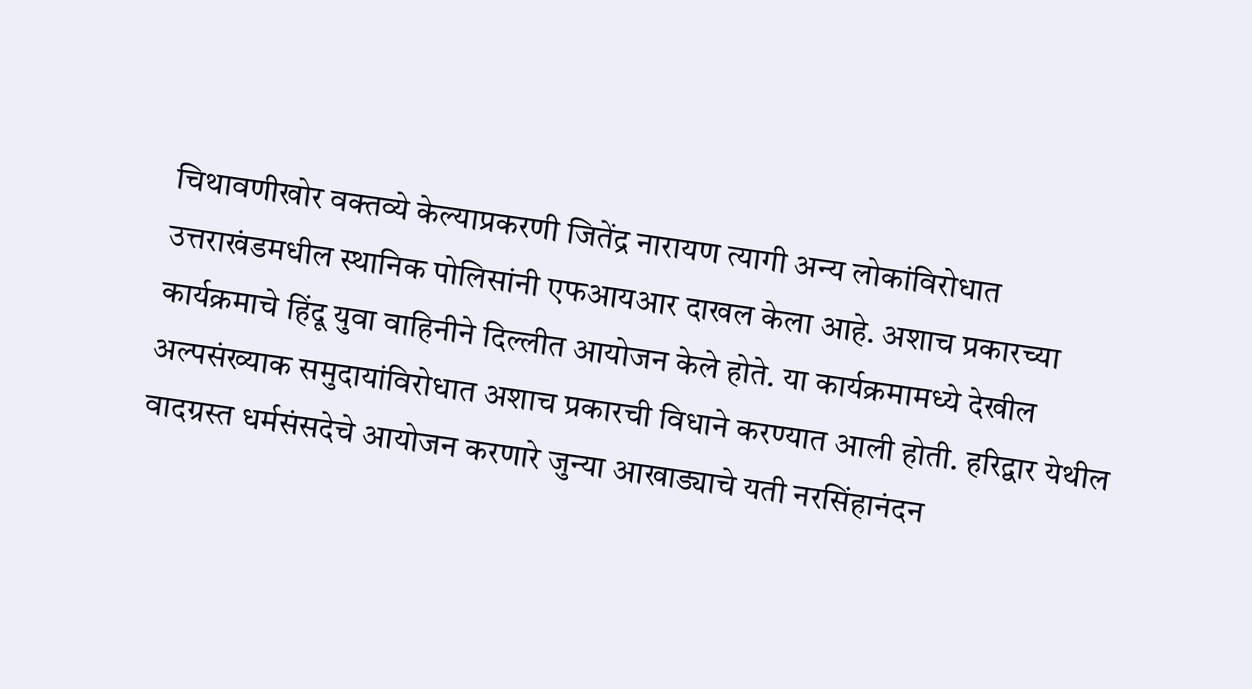चिथावणीखोर वक्तव्ये केल्याप्रकरणी जितेंद्र नारायण त्यागी अन्य लोकांविरोधात उत्तराखंडमधील स्थानिक पोलिसांनी एफआयआर दाखल केला आहे. अशाच प्रकारच्या कार्यक्रमाचे हिंदू युवा वाहिनीने दिल्लीत आयोजन केले होते. या कार्यक्रमामध्ये देखील अल्पसंख्याक समुदायांविरोधात अशाच प्रकारची विधाने करण्यात आली होती. हरिद्वार येथील वादग्रस्त धर्मसंसदेचे आयोजन करणारे जुन्या आखाड्याचे यती नरसिंहानंदन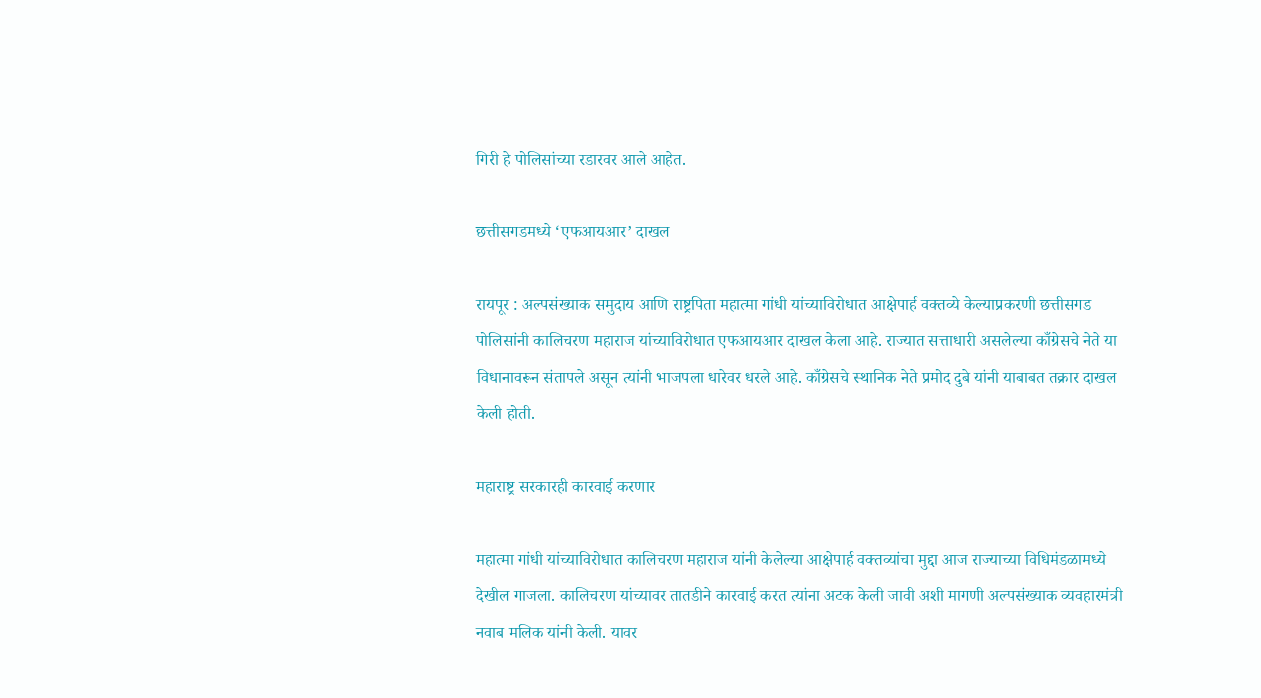गिरी हे पोलिसांच्या रडारवर आले आहेत.

छत्तीसगडमध्ये ‘एफआयआर’ दाखल

रायपूर : अल्पसंख्याक समुदाय आणि राष्ट्रपिता महात्मा गांधी यांच्याविरोधात आक्षेपार्ह वक्तव्ये केल्याप्रकरणी छत्तीसगड पोलिसांनी कालिचरण महाराज यांच्याविरोधात एफआयआर दाखल केला आहे. राज्यात सत्ताधारी असलेल्या काँग्रेसचे नेते या विधानावरून संतापले असून त्यांनी भाजपला धारेवर धरले आहे. काँग्रेसचे स्थानिक नेते प्रमोद दुबे यांनी याबाबत तक्रार दाखल केली होती.

महाराष्ट्र सरकारही कारवाई करणार

महात्मा गांधी यांच्याविरोधात कालिचरण महाराज यांनी केलेल्या आक्षेपार्ह वक्तव्यांचा मुद्दा आज राज्याच्या विधिमंडळामध्ये देखील गाजला. कालिचरण यांच्यावर तातडीने कारवाई करत त्यांना अटक केली जावी अशी मागणी अल्पसंख्याक व्यवहारमंत्री नवाब मलिक यांनी केली. यावर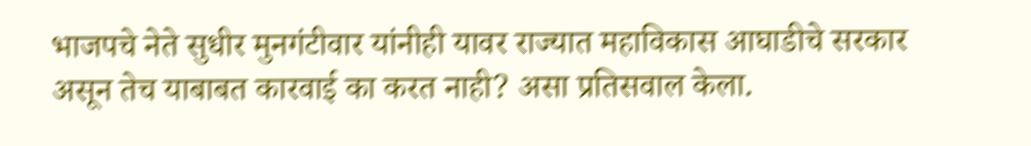भाजपचे नेते सुधीर मुनगंटीवार यांनीही यावर राज्यात महाविकास आघाडीचे सरकार असून तेच याबाबत कारवाई का करत नाही? असा प्रतिसवाल केला.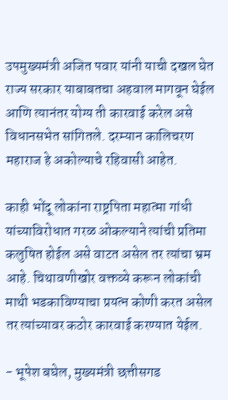उपमुख्यमंत्री अजित पवार यांनी याची दखल घेत राज्य सरकार याबाबतचा अहवाल मागवून घेईल आणि त्यानंतर योग्य ती कारवाई करेल असे विधानसभेत सांगितले. दरम्यान कालिचरण महाराज हे अकोल्याचे रहिवासी आहेत.

काही भोंदू लोकांना राष्ट्रपिता महात्मा गांधी यांच्याविरोधात गरळ ओकल्याने त्यांची प्रतिमा कलुषित होईल असे वाटत असेल तर त्यांचा भ्रम आहे. चिथावणीखोर वक्तव्ये करून लोकांची माथी भडकाविण्याचा प्रयत्न कोणी करत असेल तर त्यांच्यावर कठोर कारवाई करण्यात येईल.

- भूपेश बघेल, मुख्यमंत्री छत्तीसगड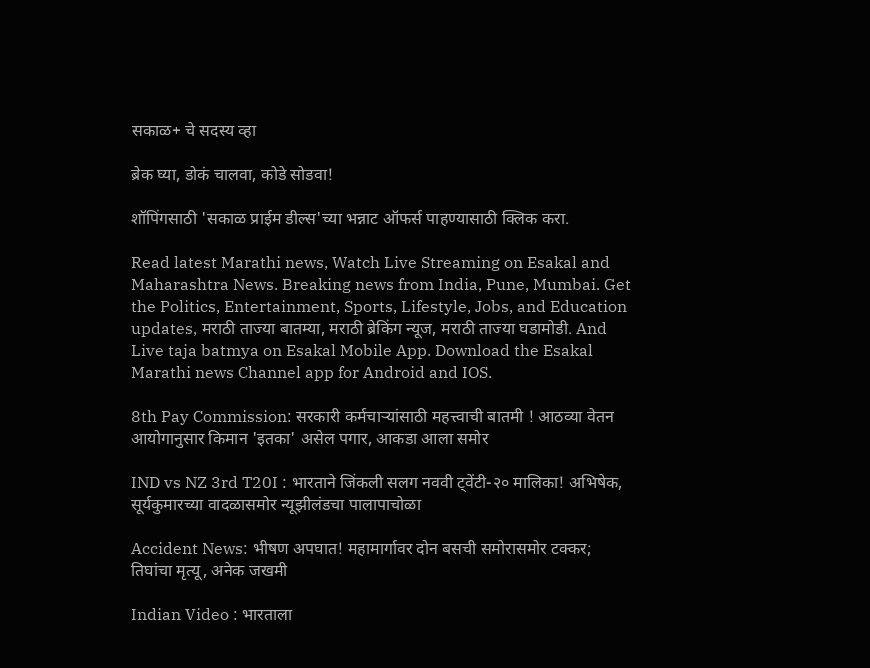सकाळ+ चे सदस्य व्हा

ब्रेक घ्या, डोकं चालवा, कोडे सोडवा!

शॉपिंगसाठी 'सकाळ प्राईम डील्स'च्या भन्नाट ऑफर्स पाहण्यासाठी क्लिक करा.

Read latest Marathi news, Watch Live Streaming on Esakal and Maharashtra News. Breaking news from India, Pune, Mumbai. Get the Politics, Entertainment, Sports, Lifestyle, Jobs, and Education updates, मराठी ताज्या बातम्या, मराठी ब्रेकिंग न्यूज, मराठी ताज्या घडामोडी. And Live taja batmya on Esakal Mobile App. Download the Esakal Marathi news Channel app for Android and IOS.

8th Pay Commission: सरकारी कर्मचाऱ्यांसाठी महत्त्वाची बातमी ! आठव्या वेतन आयोगानुसार किमान 'इतका' असेल पगार, आकडा आला समोर

IND vs NZ 3rd T20I : भारताने जिंकली सलग नववी ट्वेंटी-२० मालिका! अभिषेक, सूर्यकुमारच्या वादळासमोर न्यूझीलंडचा पालापाचोळा

Accident News: भीषण अपघात! महामार्गावर दोन बसची समोरासमोर टक्कर; तिघांचा मृत्यू, अनेक जखमी

Indian Video : भारताला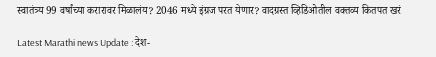स्वातंत्र्य 99 वर्षांच्या करारावर मिळालंय? 2046 मध्ये इंग्रज परत येणार? वादग्रस्त व्हिडिओतील वक्तव्य कितपत खरं

Latest Marathi news Update : देश-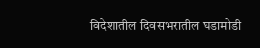विदेशातील दिवसभरातील घडामोडी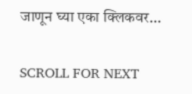जाणून घ्या एका क्लिकवर...

SCROLL FOR NEXT